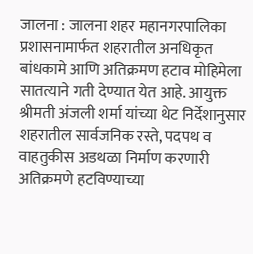जालना : जालना शहर महानगरपालिका प्रशासनामार्फत शहरातील अनधिकृत बांधकामे आणि अतिक्रमण हटाव मोहिमेला सातत्याने गती देण्यात येत आहे. आयुक्त श्रीमती अंजली शर्मा यांच्या थेट निर्देशानुसार शहरातील सार्वजनिक रस्ते, पदपथ व वाहतुकीस अडथळा निर्माण करणारी अतिक्रमणे हटविण्याच्या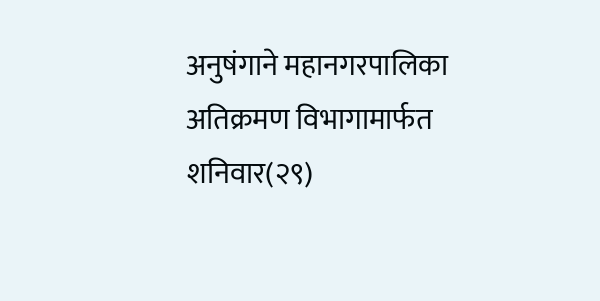अनुषंगाने महानगरपालिका अतिक्रमण विभागामार्फत शनिवार(२९)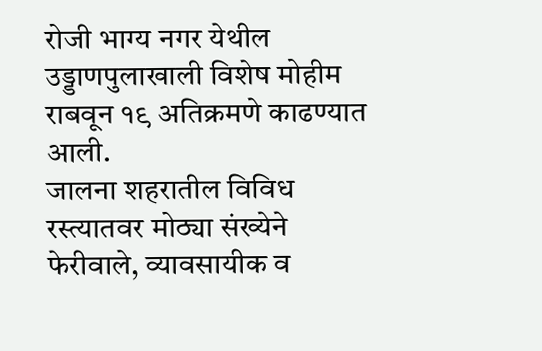रोजी भाग्य नगर येथील उड्डाणपुलाखाली विशेष मोहीम राबवून १९ अतिक्रमणे काढण्यात आली.
जालना शहरातील विविध रस्त्यातवर मोठ्या संख्येने फेरीवाले, व्यावसायीक व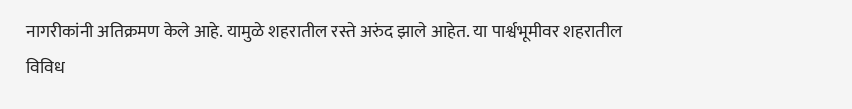नागरीकांनी अतिक्रमण केले आहे. यामुळे शहरातील रस्ते अरुंद झाले आहेत. या पार्श्वभूमीवर शहरातील विविध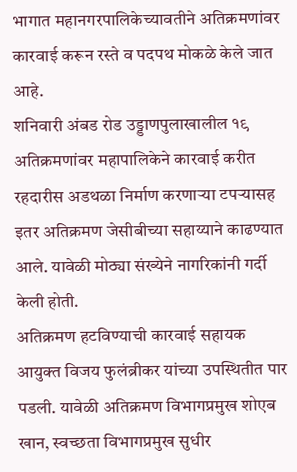भागात महानगरपालिकेच्यावतीने अतिक्रमणांवर कारवाई करून रस्ते व पदपथ मोकळे केले जात आहे.
शनिवारी अंबड रोड उड्डाणपुलाखालील १९ अतिक्रमणांवर महापालिकेने कारवाई करीत रहदारीस अडथळा निर्माण करणाऱ्या टपऱ्यासह इतर अतिक्रमण जेसीबीच्या सहाय्याने काढण्यात आले. यावेळी मोठ्या संख्येने नागरिकांनी गर्दी केली होती.
अतिक्रमण हटविण्याची कारवाई सहायक आयुक्त विजय फुलंब्रीकर यांच्या उपस्थितीत पार पडली. यावेळी अतिक्रमण विभागप्रमुख शोएब खान, स्वच्छता विभागप्रमुख सुधीर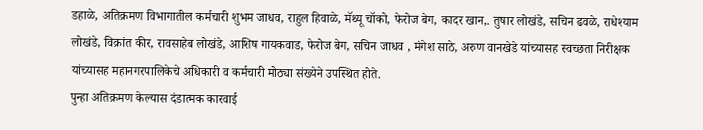डहाळे, अतिक्रमण विभागातील कर्मचारी शुभम जाधव, राहुल हिवाळे, मॅथ्यू चॉको, फेरोज बेग, कादर खान,. तुषार लोखंडे, सचिन ढवळे, राधेश्याम लोखंडे, विक्रांत कीर, रावसाहेब लोखंडे, आशिष गायकवाड, फेरोज बेग, सचिन जाधव , मंगेश साठे, अरुण वानखेडे यांच्यासह स्वच्छता निरीक्षक यांच्यासह महानगरपालिकेचे अधिकारी व कर्मचारी मोठ्या संख्येने उपस्थित होते.
पुन्हा अतिक्रमण केल्यास दंडात्मक कारवाई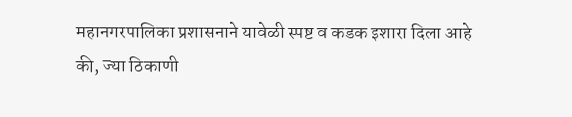महानगरपालिका प्रशासनाने यावेळी स्पष्ट व कडक इशारा दिला आहे की, ज्या ठिकाणी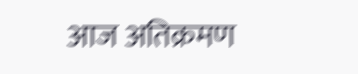आज अतिक्रमण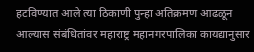हटविण्यात आले त्या ठिकाणी पुन्हा अतिक्रमण आढळून आल्यास संबंधितांवर महाराष्ट्र महानगरपालिका कायद्यानुसार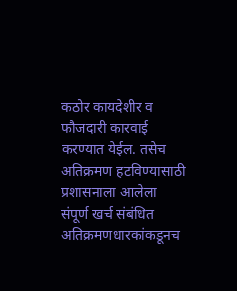कठोर कायदेशीर व फौजदारी कारवाई करण्यात येईल. तसेच अतिक्रमण हटविण्यासाठी प्रशासनाला आलेला संपूर्ण खर्च संबंधित अतिक्रमणधारकांकडूनच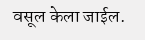वसूल केला जाईल.